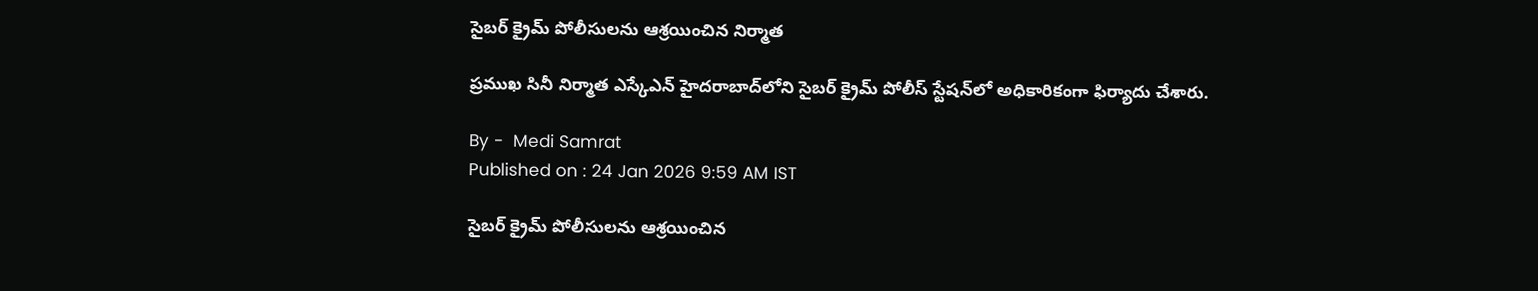సైబర్ క్రైమ్ పోలీసులను ఆశ్రయించిన నిర్మాత

ప్రముఖ సినీ నిర్మాత ఎస్కేఎన్ హైదరాబాద్‌లోని సైబర్ క్రైమ్ పోలీస్ స్టేషన్‌లో అధికారికంగా ఫిర్యాదు చేశారు.

By -  Medi Samrat
Published on : 24 Jan 2026 9:59 AM IST

సైబర్ క్రైమ్ పోలీసులను ఆశ్రయించిన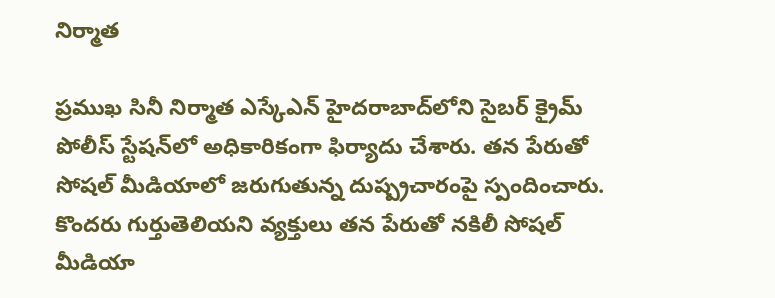నిర్మాత

ప్రముఖ సినీ నిర్మాత ఎస్కేఎన్ హైదరాబాద్‌లోని సైబర్ క్రైమ్ పోలీస్ స్టేషన్‌లో అధికారికంగా ఫిర్యాదు చేశారు. తన పేరుతో సోషల్ మీడియాలో జరుగుతున్న దుష్ప్రచారంపై స్పందించారు. కొందరు గుర్తుతెలియని వ్యక్తులు తన పేరుతో నకిలీ సోషల్ మీడియా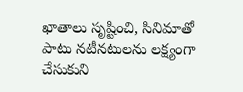ఖాతాలు సృష్టించి, సినిమాతో పాటు నటీనటులను లక్ష్యంగా చేసుకుని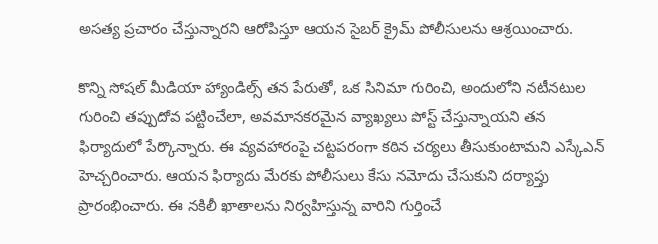అసత్య ప్రచారం చేస్తున్నారని ఆరోపిస్తూ ఆయన సైబర్ క్రైమ్ పోలీసులను ఆశ్రయించారు.

కొన్ని సోషల్ మీడియా హ్యాండిల్స్ తన పేరుతో, ఒక సినిమా గురించి, అందులోని నటీనటుల గురించి తప్పుదోవ పట్టించేలా, అవమానకరమైన వ్యాఖ్యలు పోస్ట్ చేస్తున్నాయని తన ఫిర్యాదులో పేర్కొన్నారు. ఈ వ్యవహారంపై చట్టపరంగా కఠిన చర్యలు తీసుకుంటామని ఎస్కేఎన్ హెచ్చరించారు. ఆయన ఫిర్యాదు మేరకు పోలీసులు కేసు నమోదు చేసుకుని దర్యాప్తు ప్రారంభించారు. ఈ నకిలీ ఖాతాలను నిర్వహిస్తున్న వారిని గుర్తించే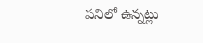పనిలో ఉన్నట్లు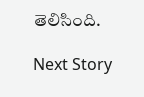తెలిసింది.

Next Story